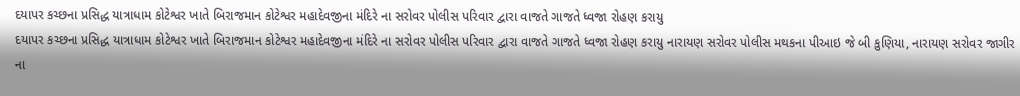દયાપર કચ્છના પ્રસિદ્ધ યાત્રાધામ કોટેશ્વર ખાતે બિરાજમાન કોટેશ્વર મહાદેવજીના મંદિરે ના સરોવર પોલીસ પરિવાર દ્વારા વાજતે ગાજતે ધ્વજા રોહણ કરાયુ
દયાપર કચ્છના પ્રસિદ્ધ યાત્રાધામ કોટેશ્વર ખાતે બિરાજમાન કોટેશ્વર મહાદેવજીના મંદિરે ના સરોવર પોલીસ પરિવાર દ્વારા વાજતે ગાજતે ધ્વજા રોહણ કરાયુ નારાયણ સરોવર પોલીસ મથકના પીઆઇ જે બી કુણિયા, નારાયણ સરોવર જાગીર ના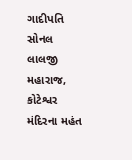ગાદીપતિ સોનલ લાલજી મહારાજ, કોટેશ્વર મંદિરના મહંત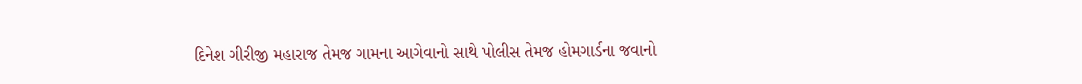દિનેશ ગીરીજી મહારાજ તેમજ ગામના આગેવાનો સાથે પોલીસ તેમજ હોમગાર્ડના જવાનો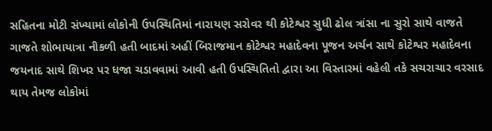સહિતના મોટી સંખ્યામાં લોકોની ઉપસ્થિતિમાં નારાયણ સરોવર થી કોટેશ્વર સુધી ઢોલ ત્રાંસા ના સુરો સાથે વાજતે ગાજતે શોભાયાત્રા નીકળી હતી બાદમાં અહીં બિરાજમાન કોટેશ્વર મહાદેવના પૂજન અર્ચન સાથે કોટેશ્વર મહાદેવના જયનાદ સાથે શિખર પર ધજા ચડાવવામાં આવી હતી ઉપસ્થિતિતો દ્વારા આ વિસ્તારમાં વહેલી તકે સચરાચાર વરસાદ થાય તેમજ લોકોમાં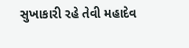સુખાકારી રહે તેવી મહાદેવ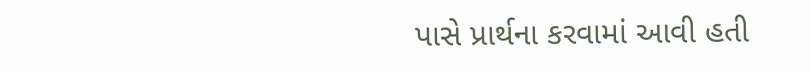પાસે પ્રાર્થના કરવામાં આવી હતી